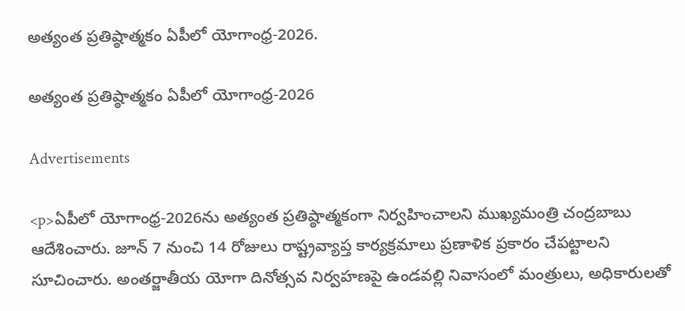అత్యంత ప్రతిష్ఠాత్మకం ఏపీలో యోగాంధ్ర-2026.

అత్యంత ప్రతిష్ఠాత్మకం ఏపీలో యోగాంధ్ర-2026

Advertisements

<p>ఏపీలో యోగాంధ్ర-2026ను అత్యంత ప్రతిష్ఠాత్మకంగా నిర్వహించాలని ముఖ్యమంత్రి చంద్రబాబు ఆదేశించారు. జూన్‌ 7 నుంచి 14 రోజులు రాష్ట్రవ్యాప్త కార్యక్రమాలు ప్రణాళిక ప్రకారం చేపట్టాలని సూచించారు. అంతర్జాతీయ యోగా దినోత్సవ నిర్వహణపై ఉండవల్లి నివాసంలో మంత్రులు, అధికారులతో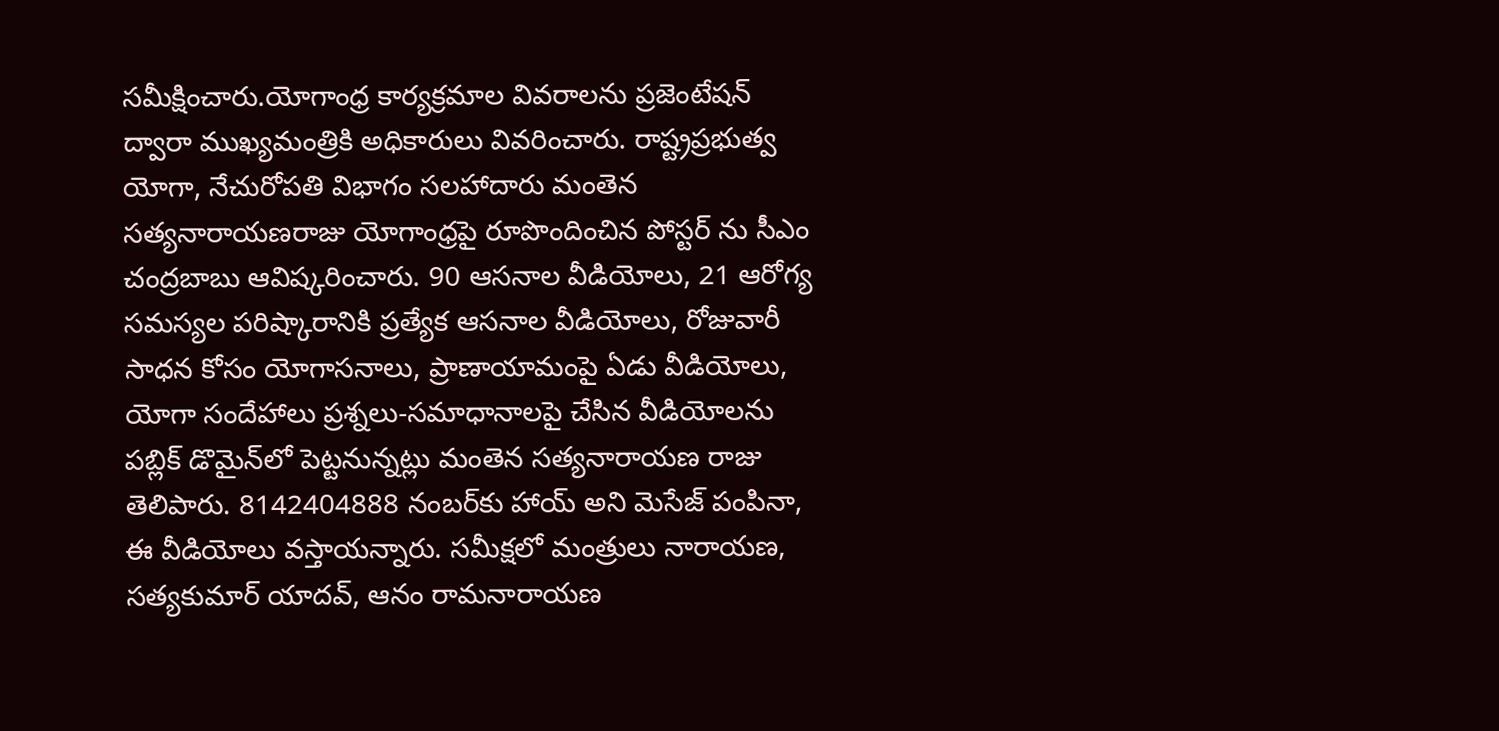సమీక్షించారు.యోగాంధ్ర కార్యక్రమాల వివరాలను ప్రజెంటేషన్‌ ద్వారా ముఖ్యమంత్రికి అధికారులు వివరించారు. రాష్ట్రప్రభుత్వ యోగా, నేచురోపతి విభాగం సలహాదారు మంతెన సత్యనారాయణరాజు యోగాంధ్రపై రూపొందించిన పోస్టర్ ను సీఎం చంద్రబాబు ఆవిష్కరించారు. 90 ఆసనాల వీడియోలు, 21 ఆరోగ్య సమస్యల పరిష్కారానికి ప్రత్యేక ఆసనాల వీడియోలు, రోజువారీ సాధన కోసం యోగాసనాలు, ప్రాణాయామంపై ఏడు వీడియోలు, యోగా సందేహాలు ప్రశ్నలు-సమాధానాలపై చేసిన వీడియోలను పబ్లిక్‌ డొమైన్‌లో పెట్టనున్నట్లు మంతెన సత్యనారాయణ రాజు తెలిపారు. 8142404888 నంబర్‌కు హాయ్‌ అని మెసేజ్‌ పంపినా, ఈ వీడియోలు వస్తాయన్నారు. సమీక్షలో మంత్రులు నారాయణ, సత్యకుమార్‌ యాదవ్, ఆనం రామనారాయణ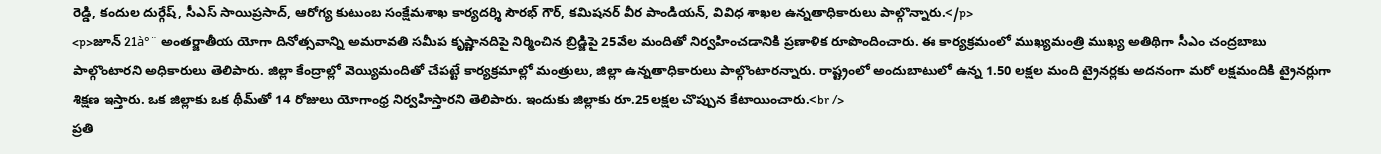రెడ్డి, కందుల దుర్గేష్, సీఎస్‌ సాయిప్రసాద్, ఆరోగ్య కుటుంబ సంక్షేమశాఖ కార్యదర్శి సౌరభ్‌ గౌర్, కమిషనర్‌ వీర పాండియన్, వివిధ శాఖల ఉన్నతాధికారులు పాల్గొన్నారు.</p>
<p>జూన్‌ 21à°¨ అంతర్జాతీయ యోగా దినోత్సవాన్ని అమరావతి సమీప కృష్ణానదిపై నిర్మించిన బ్రిడ్జిపై 25వేల మందితో నిర్వహించడానికి ప్రణాళిక రూపొందించారు. ఈ కార్యక్రమంలో ముఖ్యమంత్రి ముఖ్య అతిథిగా సీఎం చంద్రబాబు పాల్గొంటారని అధికారులు తెలిపారు. జిల్లా కేంద్రాల్లో వెయ్యిమందితో చేపట్టే కార్యక్రమాల్లో మంత్రులు, జిల్లా ఉన్నతాధికారులు పాల్గొంటారన్నారు. రాష్ట్రంలో అందుబాటులో ఉన్న 1.50 లక్షల మంది ట్రైనర్లకు అదనంగా మరో లక్షమందికి ట్రైనర్లుగా శిక్షణ ఇస్తారు. ఒక జిల్లాకు ఒక థీమ్‌తో 14 రోజులు యోగాంధ్ర నిర్వహిస్తారని తెలిపారు. ఇందుకు జిల్లాకు రూ.25లక్షల చొప్పున కేటాయించారు.<br />
ప్రతి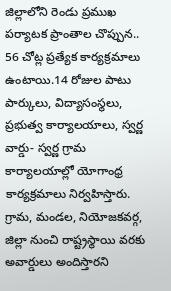జిల్లాలోని రెండు ప్రముఖ పర్యాటక ప్రాంతాల చొప్పున.. 56 చోట్ల ప్రత్యేక కార్యక్రమాలు ఉంటాయి.14 రోజుల పాటు పార్కులు, విద్యాసంస్థలు, ప్రభుత్వ కార్యాలయాలు, స్వర్ణ వార్డు- స్వర్ణ గ్రామ కార్యాలయాల్లో యోగాంధ్ర కార్యక్రమాలు నిర్వహిస్తారు. గ్రామ, మండల, నియోజకవర్గ, జిల్లా నుంచి రాష్ట్రస్థాయి వరకు అవార్డులు అందిస్తారని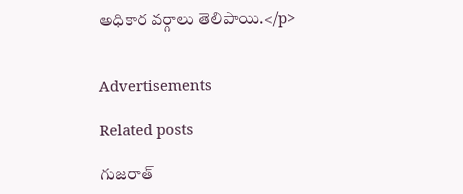అధికార వర్గాలు తెలిపాయి.</p>


Advertisements

Related posts

గుజరాత్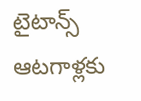టైటాన్స్‌ ఆటగాళ్లకు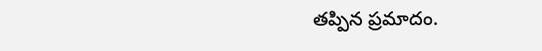తప్పిన ప్రమాదం.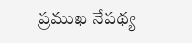ప్రముఖ నేపథ్య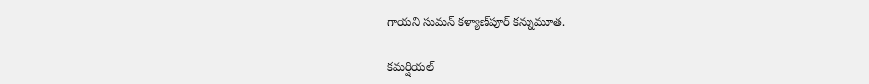గాయని సుమన్ కళ్యాణ్‌పూర్ కన్నుమూత.

కమర్షియల్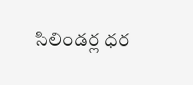సిలిండర్ల ధర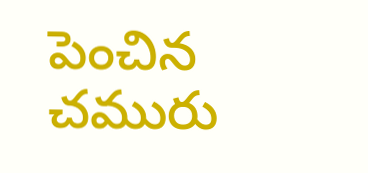పెంచిన చమురు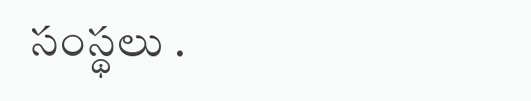సంస్థలు .